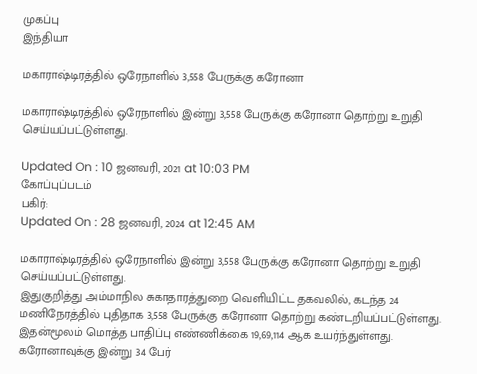முகப்பு
இந்தியா

மகாராஷ்டிரத்தில் ஒரேநாளில் 3,558 பேருக்கு கரோனா

மகாராஷ்டிரத்தில் ஒரேநாளில் இன்று 3,558 பேருக்கு கரோனா தொற்று உறுதி செய்யப்பட்டுள்ளது.

Updated On : 10 ஜனவரி, 2021 at 10:03 PM
கோப்புப்படம்
பகிர்:
Updated On : 28 ஜனவரி, 2024 at 12:45 AM

மகாராஷ்டிரத்தில் ஒரேநாளில் இன்று 3,558 பேருக்கு கரோனா தொற்று உறுதி செய்யப்பட்டுள்ளது.
இதுகுறித்து அம்மாநில சுகாதாரத்துறை வெளியிட்ட தகவலில், கடந்த 24 மணிநேரத்தில் புதிதாக 3,558 பேருக்கு கரோனா தொற்று கண்டறியப்பட்டுள்ளது.
இதன்மூலம் மொத்த பாதிப்பு எண்ணிக்கை 19,69,114 ஆக உயர்ந்துள்ளது.
கரோனாவுக்கு இன்று 34 பேர்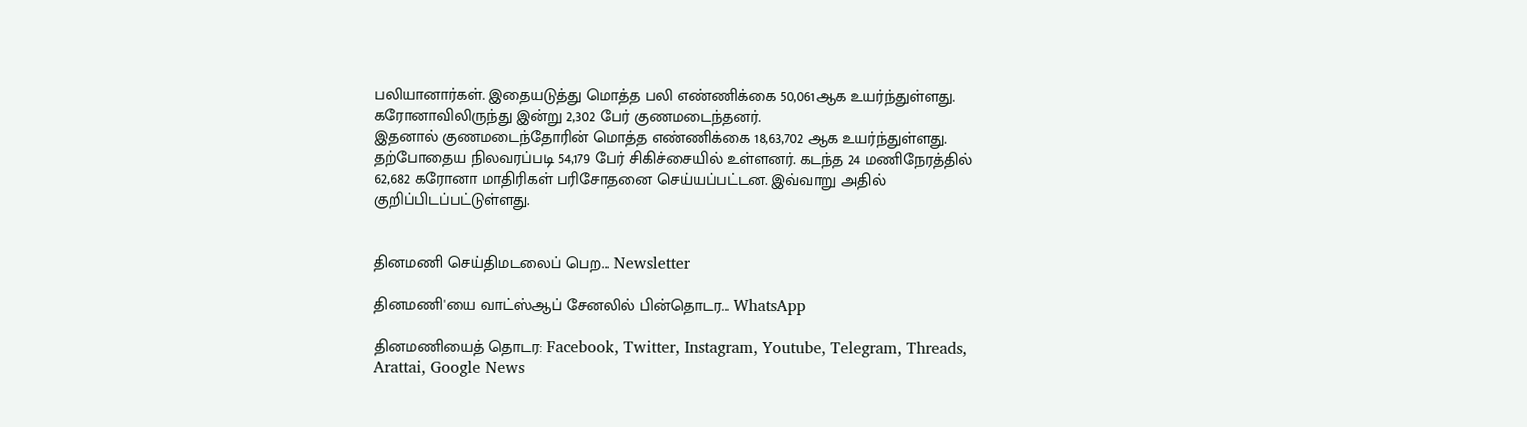பலியானார்கள். இதையடுத்து மொத்த பலி எண்ணிக்கை 50,061ஆக உயர்ந்துள்ளது. கரோனாவிலிருந்து இன்று 2,302 பேர் குணமடைந்தனர்.
இதனால் குணமடைந்தோரின் மொத்த எண்ணிக்கை 18,63,702 ஆக உயர்ந்துள்ளது. தற்போதைய நிலவரப்படி 54,179 பேர் சிகிச்சையில் உள்ளனர். கடந்த 24 மணிநேரத்தில் 62,682 கரோனா மாதிரிகள் பரிசோதனை செய்யப்பட்டன. இவ்வாறு அதில் குறிப்பிடப்பட்டுள்ளது.


தினமணி செய்திமடலைப் பெற... Newsletter

தினமணி'யை வாட்ஸ்ஆப் சேனலில் பின்தொடர... WhatsApp

தினமணியைத் தொடர: Facebook, Twitter, Instagram, Youtube, Telegram, Threads, Arattai, Google News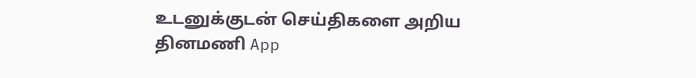உடனுக்குடன் செய்திகளை அறிய தினமணி App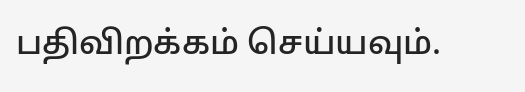பதிவிறக்கம் செய்யவும்.